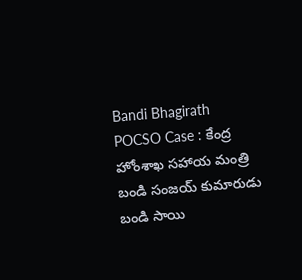Bandi Bhagirath POCSO Case : కేంద్ర హోంశాఖ సహాయ మంత్రి బండి సంజయ్ కుమారుడు బండి సాయి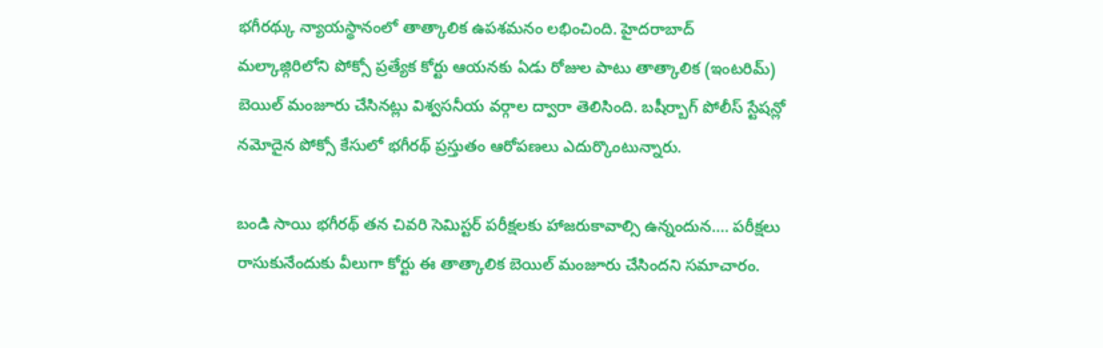భగీరథ్కు న్యాయస్థానంలో తాత్కాలిక ఉపశమనం లభించింది. హైదరాబాద్ మల్కాజ్గిరిలోని పోక్సో ప్రత్యేక కోర్టు ఆయనకు ఏడు రోజుల పాటు తాత్కాలిక (ఇంటరిమ్) బెయిల్ మంజూరు చేసినట్లు విశ్వసనీయ వర్గాల ద్వారా తెలిసింది. బషీర్బాగ్ పోలీస్ స్టేషన్లో నమోదైన పోక్సో కేసులో భగీరథ్ ప్రస్తుతం ఆరోపణలు ఎదుర్కొంటున్నారు.

బండి సాయి భగీరథ్ తన చివరి సెమిస్టర్ పరీక్షలకు హాజరుకావాల్సి ఉన్నందున…. పరీక్షలు రాసుకునేందుకు వీలుగా కోర్టు ఈ తాత్కాలిక బెయిల్ మంజూరు చేసిందని సమాచారం.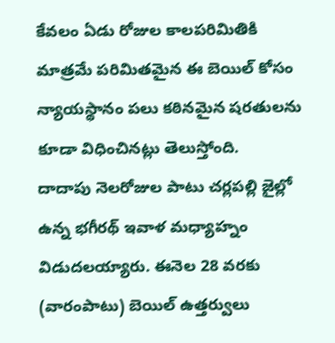కేవలం ఏడు రోజుల కాలపరిమితికి మాత్రమే పరిమితమైన ఈ బెయిల్ కోసం న్యాయస్థానం పలు కఠినమైన షరతులను కూడా విధించినట్లు తెలుస్తోంది.
దాదాపు నెలరోజుల పాటు చర్లపల్లి జైల్లో ఉన్న భగీరథ్ ఇవాళ మధ్యాహ్నం విడుదలయ్యారు. ఈనెల 28 వరకు (వారంపాటు) బెయిల్ ఉత్తర్వులు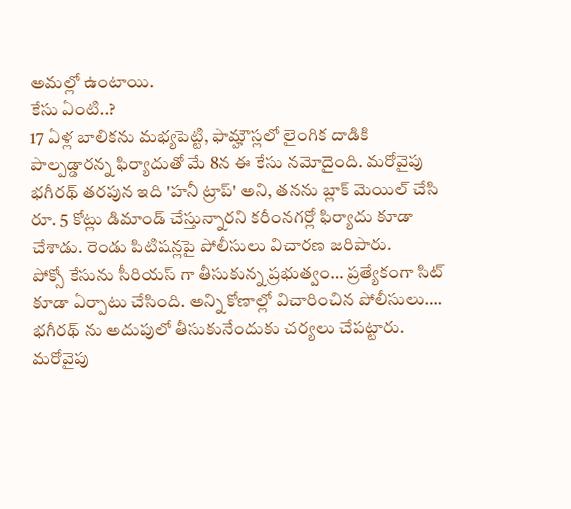అమల్లో ఉంటాయి.
కేసు ఏంటి..?
17 ఏళ్ల బాలికను మభ్యపెట్టి, ఫామ్హౌస్లలో లైంగిక దాడికి పాల్పడ్డారన్న ఫిర్యాదుతో మే 8న ఈ కేసు నమోదైంది. మరోవైపు భగీరథ్ తరపున ఇది 'హనీ ట్రాప్' అని, తనను బ్లాక్ మెయిల్ చేసి రూ. 5 కోట్లు డిమాండ్ చేస్తున్నారని కరీంనగర్లో ఫిర్యాదు కూడా చేశాడు. రెండు పిటిషన్లపై పోలీసులు విచారణ జరిపారు.
పోక్సో కేసును సీరియస్ గా తీసుకున్న ప్రభుత్వం… ప్రత్యేకంగా సిట్ కూడా ఏర్పాటు చేసింది. అన్ని కోణాల్లో విచారించిన పోలీసులు…. భగీరథ్ ను అదుపులో తీసుకునేందుకు చర్యలు చేపట్టారు. మరోవైపు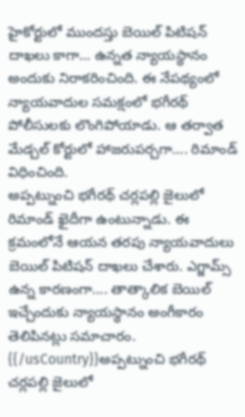హైకోర్టులో ముందస్తు బెయిల్ పిటిషన్ దాఖలు కాగా… ఉన్నత న్యాయస్థానం అందుకు నిరాకరించింది. ఈ నేపథ్యంలో న్యాయవాదుల సమక్షంలో భగీరథ్ పోలీసులకు లొంగిపోయాడు. ఆ తర్వాత మేడ్చల్ కోర్టులో హాజరుపర్చగా…. రిమాండ్ విధించింది.
అప్పట్నుంచి భగీరథ్ చర్లపల్లి జైలులో రిమాండ్ ఖైదీగా ఉంటున్నాడు. ఈ క్రమంలోనే ఆయన తరపు న్యాయవాదులు బెయిల్ పిటిషన్ దాఖలు చేశారు. ఎగ్జామ్స్ ఉన్న కారణంగా…. తాత్కాలిక బెయిల్ ఇచ్చేందుకు న్యాయస్థానం అంగీకారం తెలిపినట్లు సమాచారం.
{{/usCountry}}అప్పట్నుంచి భగీరథ్ చర్లపల్లి జైలులో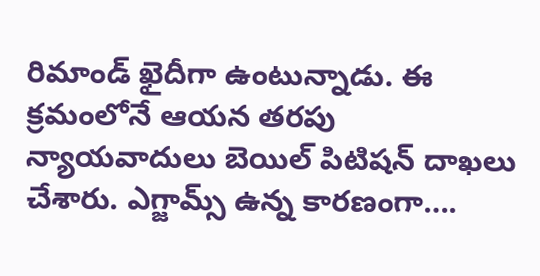రిమాండ్ ఖైదీగా ఉంటున్నాడు. ఈ క్రమంలోనే ఆయన తరపు న్యాయవాదులు బెయిల్ పిటిషన్ దాఖలు చేశారు. ఎగ్జామ్స్ ఉన్న కారణంగా….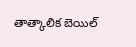తాత్కాలిక బెయిల్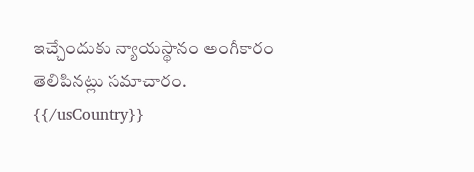ఇచ్చేందుకు న్యాయస్థానం అంగీకారం తెలిపినట్లు సమాచారం.
{{/usCountry}}